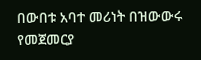በውበቱ አባተ መሪነት በዝውውሩ የመጀመርያ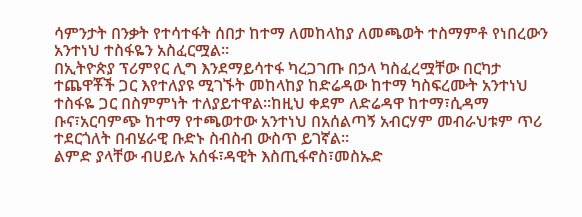ሳምንታት በንቃት የተሳተፋት ሰበታ ከተማ ለመከላከያ ለመጫወት ተስማምቶ የነበረውን አንተነህ ተስፋዬን አስፈርሟል።
በኢትዮጵያ ፕሪምየር ሊግ እንደማይሳተፋ ካረጋገጡ በኃላ ካስፈረሟቸው በርካታ ተጨዋቾች ጋር እየተለያዩ ሚገኙት መከላከያ ከድሬዳው ከተማ ካስፍረሙት አንተነህ ተስፋዬ ጋር በስምምነት ተለያይተዋል።ከዚህ ቀደም ለድሬዳዋ ከተማ፣ሲዳማ ቡና፣አርባምጭ ከተማ የተጫወተው አንተነህ በአሰልጣኝ አብርሃም መብራህቱም ጥሪ ተደርጎለት በብሄራዊ ቡድኑ ስብስብ ውስጥ ይገኛል።
ልምድ ያላቸው ብሀይሉ አሰፋ፣ዳዊት እስጢፋኖስ፣መስኡድ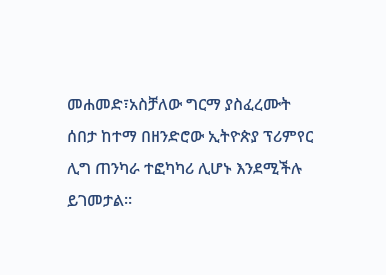መሐመድ፣አስቻለው ግርማ ያስፈረሙት ሰበታ ከተማ በዘንድሮው ኢትዮጵያ ፕሪምየር ሊግ ጠንካራ ተፎካካሪ ሊሆኑ እንደሚችሉ ይገመታል።